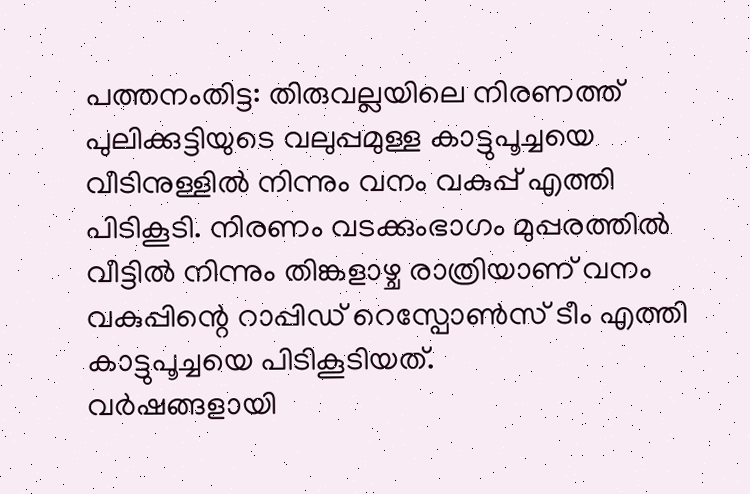പത്തനംതിട്ട: തിരുവല്ലയിലെ നിരണത്ത് പുലിക്കുട്ടിയുടെ വലുപ്പമുള്ള കാട്ടുപൂച്ചയെ വീടിനുള്ളിൽ നിന്നും വനം വകുപ്പ് എത്തി പിടികൂടി. നിരണം വടക്കുംഭാഗം മുപ്പരത്തിൽ വീട്ടിൽ നിന്നും തിങ്കളാഴ്ച രാത്രിയാണ് വനം വകുപ്പിന്റെ റാപ്പിഡ് റെസ്പോൺസ് ടീം എത്തി കാട്ടുപൂച്ചയെ പിടികൂടിയത്.
വർഷങ്ങളായി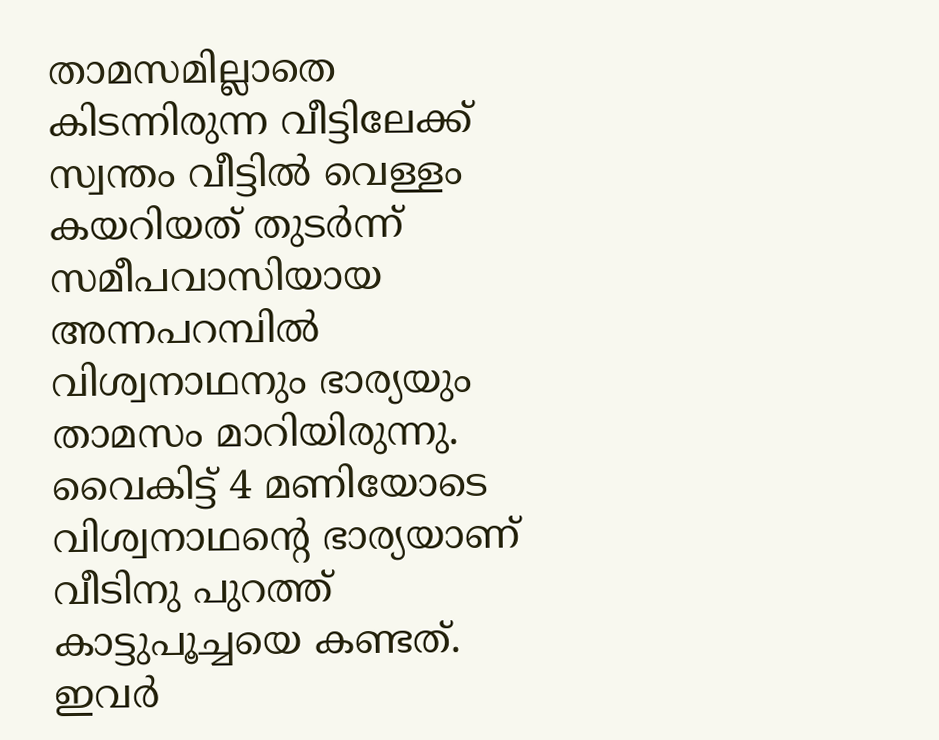താമസമില്ലാതെ കിടന്നിരുന്ന വീട്ടിലേക്ക് സ്വന്തം വീട്ടിൽ വെള്ളം കയറിയത് തുടർന്ന് സമീപവാസിയായ അന്നപറമ്പിൽ വിശ്വനാഥനും ഭാര്യയും താമസം മാറിയിരുന്നു. വൈകിട്ട് 4 മണിയോടെ വിശ്വനാഥന്റെ ഭാര്യയാണ് വീടിനു പുറത്ത് കാട്ടുപൂച്ചയെ കണ്ടത്. ഇവർ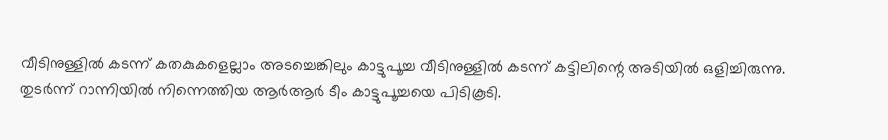വീടിനുള്ളിൽ കടന്ന് കതകുകളെല്ലാം അടച്ചെങ്കിലും കാട്ടുപൂച്ച വീടിനുള്ളിൽ കടന്ന് കട്ടിലിന്റെ അടിയിൽ ഒളിച്ചിരുന്നു.
തുടർന്ന് റാന്നിയിൽ നിന്നെത്തിയ ആർആർ ടീം കാട്ടുപൂച്ചയെ പിടികൂടി.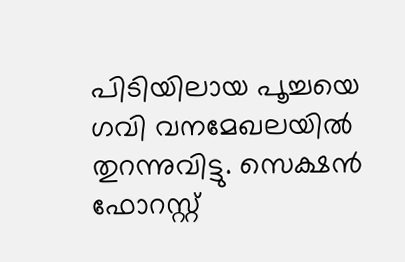പിടിയിലായ പൂച്ചയെ ഗവി വനമേഖലയിൽ തുറന്നുവിട്ടു. സെക്ഷൻ ഫോറസ്റ്റ്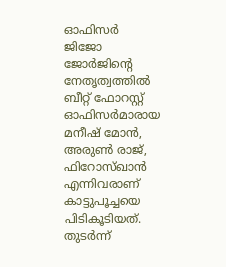ഓഫിസർ ജിജോ ജോർജിന്റെ നേതൃത്വത്തിൽ ബീറ്റ് ഫോറസ്റ്റ് ഓഫിസർമാരായ മനീഷ് മോൻ, അരുൺ രാജ്, ഫിറോസ്ഖാൻ എന്നിവരാണ് കാട്ടുപൂച്ചയെ പിടികൂടിയത്.
തുടർന്ന്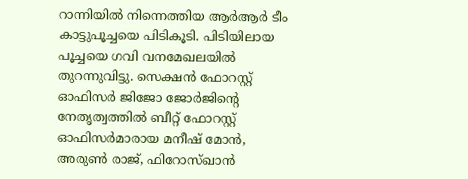റാന്നിയിൽ നിന്നെത്തിയ ആർആർ ടീം കാട്ടുപൂച്ചയെ പിടികൂടി. പിടിയിലായ പൂച്ചയെ ഗവി വനമേഖലയിൽ തുറന്നുവിട്ടു. സെക്ഷൻ ഫോറസ്റ്റ് ഓഫിസർ ജിജോ ജോർജിന്റെ നേതൃത്വത്തിൽ ബീറ്റ് ഫോറസ്റ്റ് ഓഫിസർമാരായ മനീഷ് മോൻ, അരുൺ രാജ്, ഫിറോസ്ഖാൻ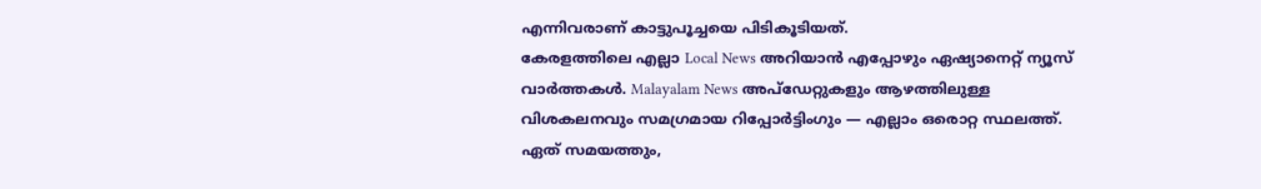എന്നിവരാണ് കാട്ടുപൂച്ചയെ പിടികൂടിയത്.
കേരളത്തിലെ എല്ലാ Local News അറിയാൻ എപ്പോഴും ഏഷ്യാനെറ്റ് ന്യൂസ് വാർത്തകൾ. Malayalam News അപ്ഡേറ്റുകളും ആഴത്തിലുള്ള വിശകലനവും സമഗ്രമായ റിപ്പോർട്ടിംഗും — എല്ലാം ഒരൊറ്റ സ്ഥലത്ത്. ഏത് സമയത്തും,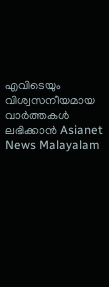എവിടെയും വിശ്വസനീയമായ വാർത്തകൾ ലഭിക്കാൻ Asianet News Malayalam